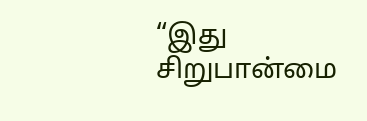“இது சிறுபான்மை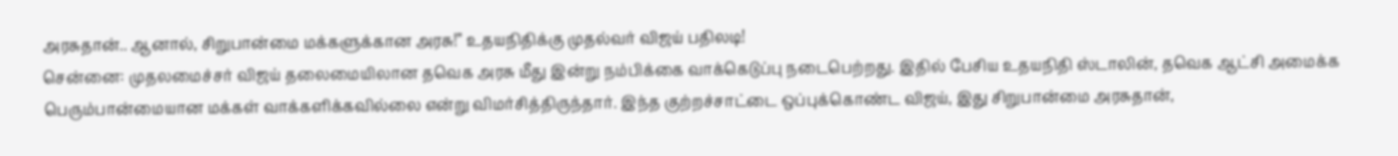அரசுதான்.. ஆனால், சிறுபான்மை மக்களுக்கான அரசு!” உதயநிதிக்கு முதல்வர் விஜய் பதிலடி!
சென்னை: முதலமைச்சர் விஜய் தலைமையிலான தவெக அரசு மீது இன்று நம்பிக்கை வாக்கெடுப்பு நடைபெற்றது. இதில் பேசிய உதயநிதி ஸ்டாலின், தவெக ஆட்சி அமைக்க பெரும்பான்மையான மக்கள் வாக்களிக்கவில்லை என்று விமர்சித்திருந்தார். இந்த குற்றச்சாட்டை ஒப்புக்கொண்ட விஜய், இது சிறுபான்மை அரசுதான்,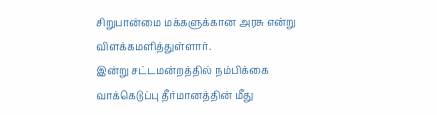சிறுபான்மை மக்களுக்கான அரசு என்று விளக்கமளித்துள்ளார்.
இன்று சட்டமன்றத்தில் நம்பிக்கை வாக்கெடுப்பு தீர்மானத்தின் மீது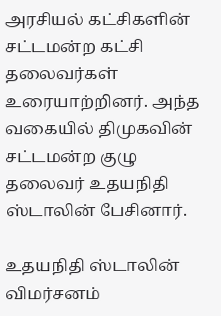அரசியல் கட்சிகளின் சட்டமன்ற கட்சி தலைவர்கள் உரையாற்றினர். அந்த வகையில் திமுகவின் சட்டமன்ற குழு தலைவர் உதயநிதி ஸ்டாலின் பேசினார்.

உதயநிதி ஸ்டாலின் விமர்சனம்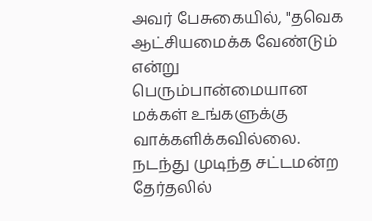அவர் பேசுகையில், "தவெக ஆட்சியமைக்க வேண்டும் என்று பெரும்பான்மையான மக்கள் உங்களுக்கு வாக்களிக்கவில்லை. நடந்து முடிந்த சட்டமன்ற தேர்தலில்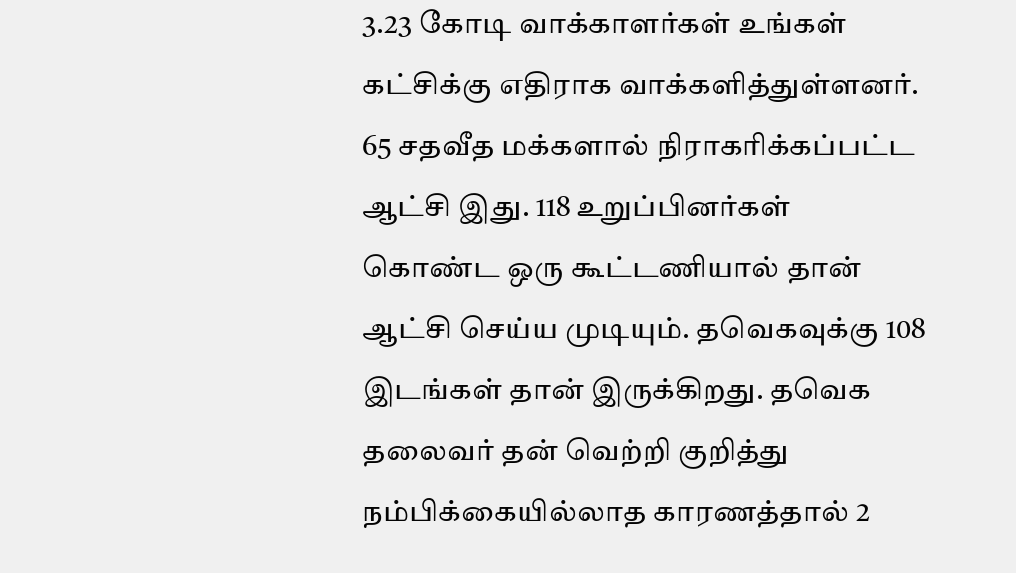3.23 கோடி வாக்காளர்கள் உங்கள் கட்சிக்கு எதிராக வாக்களித்துள்ளனர். 65 சதவீத மக்களால் நிராகரிக்கப்பட்ட ஆட்சி இது. 118 உறுப்பினர்கள் கொண்ட ஒரு கூட்டணியால் தான் ஆட்சி செய்ய முடியும். தவெகவுக்கு 108 இடங்கள் தான் இருக்கிறது. தவெக தலைவர் தன் வெற்றி குறித்து நம்பிக்கையில்லாத காரணத்தால் 2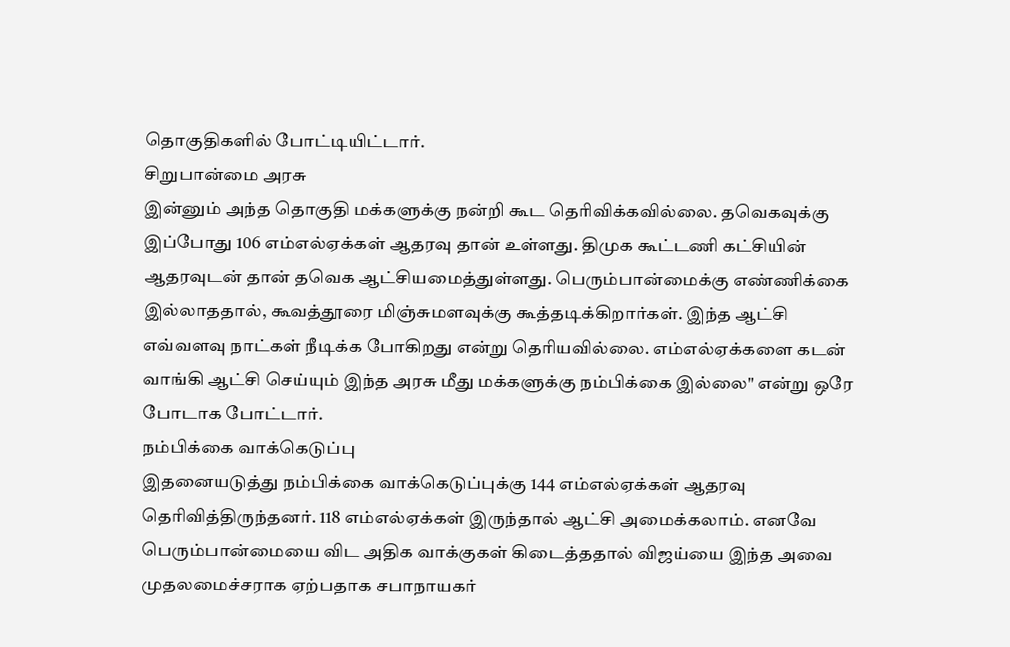தொகுதிகளில் போட்டியிட்டார்.
சிறுபான்மை அரசு
இன்னும் அந்த தொகுதி மக்களுக்கு நன்றி கூட தெரிவிக்கவில்லை. தவெகவுக்கு இப்போது 106 எம்எல்ஏக்கள் ஆதரவு தான் உள்ளது. திமுக கூட்டணி கட்சியின் ஆதரவுடன் தான் தவெக ஆட்சியமைத்துள்ளது. பெரும்பான்மைக்கு எண்ணிக்கை இல்லாததால், கூவத்தூரை மிஞ்சுமளவுக்கு கூத்தடிக்கிறார்கள். இந்த ஆட்சி எவ்வளவு நாட்கள் நீடிக்க போகிறது என்று தெரியவில்லை. எம்எல்ஏக்களை கடன் வாங்கி ஆட்சி செய்யும் இந்த அரசு மீது மக்களுக்கு நம்பிக்கை இல்லை" என்று ஒரே போடாக போட்டார்.
நம்பிக்கை வாக்கெடுப்பு
இதனையடுத்து நம்பிக்கை வாக்கெடுப்புக்கு 144 எம்எல்ஏக்கள் ஆதரவு தெரிவித்திருந்தனர். 118 எம்எல்ஏக்கள் இருந்தால் ஆட்சி அமைக்கலாம். எனவே பெரும்பான்மையை விட அதிக வாக்குகள் கிடைத்ததால் விஜய்யை இந்த அவை முதலமைச்சராக ஏற்பதாக சபாநாயகர்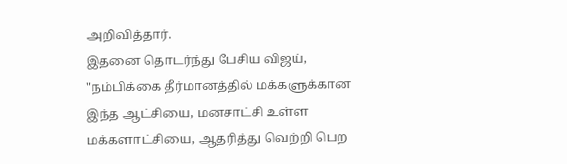அறிவித்தார்.
இதனை தொடர்ந்து பேசிய விஜய், "நம்பிக்கை தீர்மானத்தில் மக்களுக்கான இந்த ஆட்சியை, மனசாட்சி உள்ள மக்களாட்சியை, ஆதரித்து வெற்றி பெற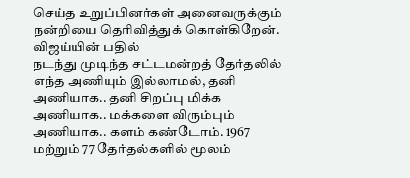செய்த உறுப்பினர்கள் அனைவருக்கும் நன்றியை தெரிவித்துக் கொள்கிறேன்.
விஜய்யின் பதில்
நடந்து முடிந்த சட்டமன்றத் தேர்தலில் எந்த அணியும் இல்லாமல், தனி அணியாக.. தனி சிறப்பு மிக்க அணியாக.. மக்களை விரும்பும் அணியாக.. களம் கண்டோம். 1967 மற்றும் 77 தேர்தல்களில் மூலம்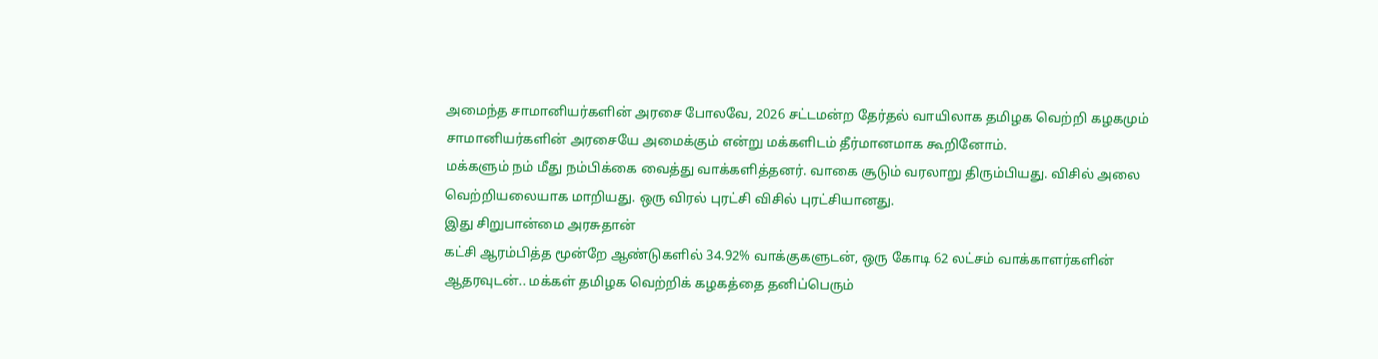அமைந்த சாமானியர்களின் அரசை போலவே, 2026 சட்டமன்ற தேர்தல் வாயிலாக தமிழக வெற்றி கழகமும் சாமானியர்களின் அரசையே அமைக்கும் என்று மக்களிடம் தீர்மானமாக கூறினோம்.
மக்களும் நம் மீது நம்பிக்கை வைத்து வாக்களித்தனர். வாகை சூடும் வரலாறு திரும்பியது. விசில் அலை வெற்றியலையாக மாறியது. ஒரு விரல் புரட்சி விசில் புரட்சியானது.
இது சிறுபான்மை அரசுதான்
கட்சி ஆரம்பித்த மூன்றே ஆண்டுகளில் 34.92% வாக்குகளுடன், ஒரு கோடி 62 லட்சம் வாக்காளர்களின் ஆதரவுடன்.. மக்கள் தமிழக வெற்றிக் கழகத்தை தனிப்பெரும்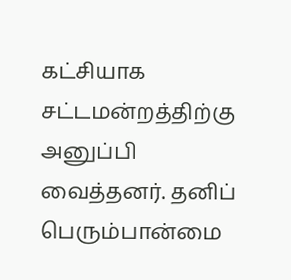கட்சியாக சட்டமன்றத்திற்கு அனுப்பி வைத்தனர். தனிப் பெரும்பான்மை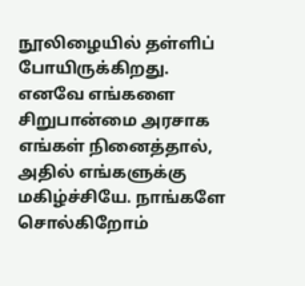நூலிழையில் தள்ளிப் போயிருக்கிறது.
எனவே எங்களை சிறுபான்மை அரசாக எங்கள் நினைத்தால், அதில் எங்களுக்கு மகிழ்ச்சியே. நாங்களே சொல்கிறோம்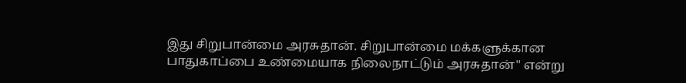இது சிறுபான்மை அரசுதான். சிறுபான்மை மக்களுக்கான பாதுகாப்பை உண்மையாக நிலைநாட்டும் அரசுதான்" என்று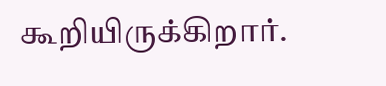கூறியிருக்கிறார்.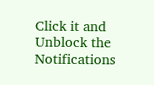Click it and Unblock the Notifications